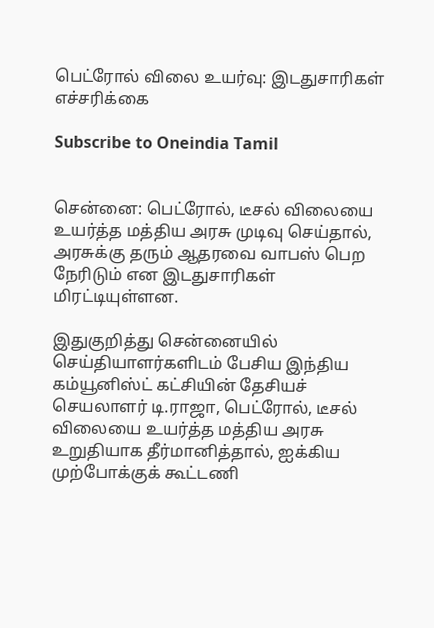பெட்ரோல் விலை உயர்வு: இடதுசாரிகள் எச்சரிக்கை

Subscribe to Oneindia Tamil


சென்னை: பெட்ரோல், டீசல் விலையை உயர்த்த மத்திய அரசு முடிவு செய்தால், அரசுக்கு தரும் ஆதரவை வாபஸ் பெற நேரிடும் என இடதுசாரிகள் மிரட்டியுள்ளன.

இதுகுறித்து சென்னையில் செய்தியாளர்களிடம் பேசிய இந்திய கம்யூனிஸ்ட் கட்சியின் தேசியச் செயலாளர் டி.ராஜா, பெட்ரோல், டீசல் விலையை உயர்த்த மத்திய அரசு உறுதியாக தீர்மானித்தால், ஐக்கிய முற்போக்குக் கூட்டணி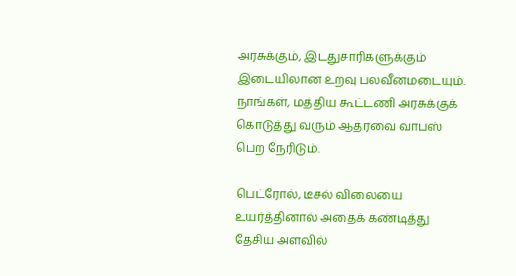அரசுக்கும், இடதுசாரிகளுக்கும் இடையிலான உறவு பலவீனமடையும். நாங்கள், மத்திய கூட்டணி அரசுக்குக் கொடுத்து வரும் ஆதரவை வாபஸ் பெற நேரிடும்.

பெட்ரோல், டீசல் விலையை உயர்த்தினால் அதைக் கண்டித்து தேசிய அளவில்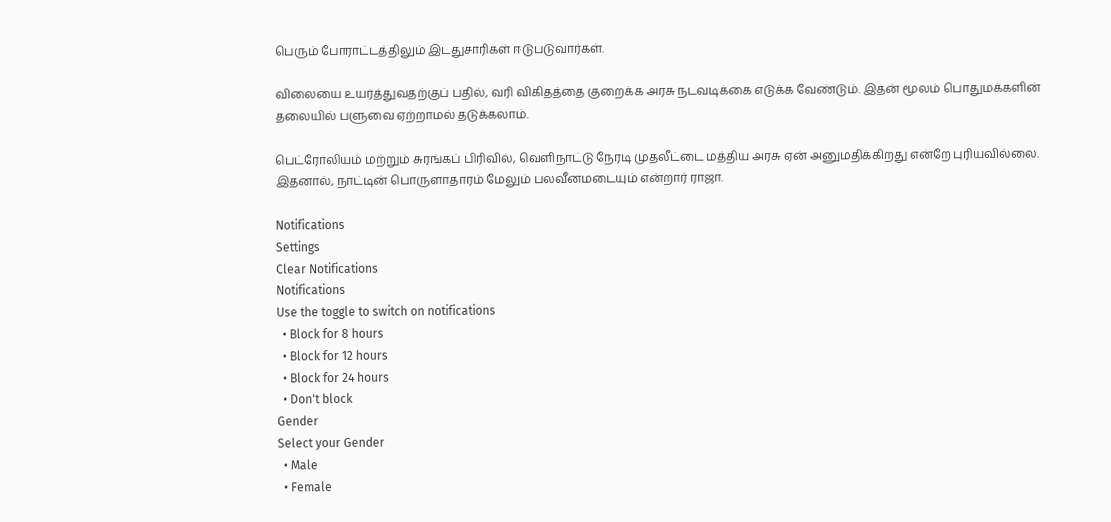பெரும் போராட்டத்திலும் இடதுசாரிகள் ஈடுபடுவார்கள்.

விலையை உயர்த்துவதற்குப் பதில், வரி விகிதத்தை குறைக்க அரசு நடவடிக்கை எடுக்க வேண்டும். இதன் மூலம் பொதுமக்களின் தலையில் பளுவை ஏற்றாமல் தடுக்கலாம்.

பெட்ரோலியம் மற்றும் சுரங்கப் பிரிவில், வெளிநாட்டு நேரடி முதலீட்டை மத்திய அரசு ஏன் அனுமதிக்கிறது என்றே புரியவில்லை. இதனால், நாட்டின் பொருளாதாரம் மேலும் பலவீனமடையும் என்றார் ராஜா.

Notifications
Settings
Clear Notifications
Notifications
Use the toggle to switch on notifications
  • Block for 8 hours
  • Block for 12 hours
  • Block for 24 hours
  • Don't block
Gender
Select your Gender
  • Male
  • Female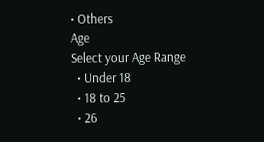• Others
Age
Select your Age Range
  • Under 18
  • 18 to 25
  • 26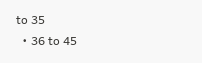to 35
  • 36 to 45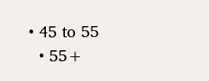• 45 to 55
  • 55+